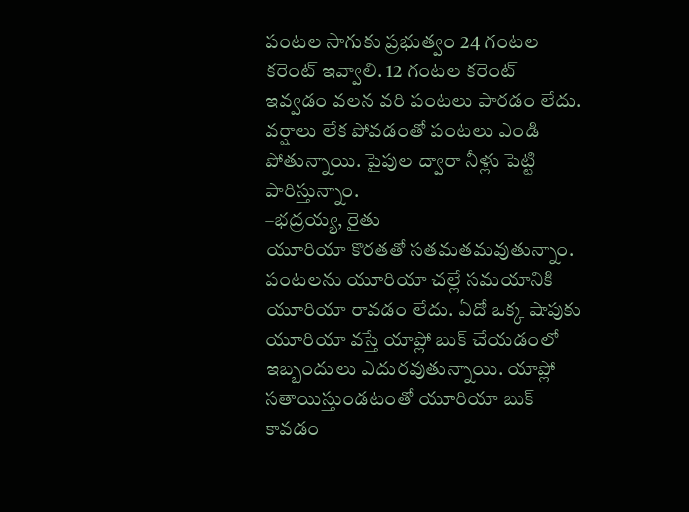పంటల సాగుకు ప్రభుత్వం 24 గంటల కరెంట్ ఇవ్వాలి. 12 గంటల కరెంట్ ఇవ్వడం వలన వరి పంటలు పారడం లేదు. వర్షాలు లేక పోవడంతో పంటలు ఎండి పోతున్నాయి. పైపుల ద్వారా నీళ్లు పెట్టి పారిస్తున్నాం.
–భద్రయ్య, రైతు
యూరియా కొరతతో సతమతమవుతున్నాం. పంటలను యూరియా చల్లే సమయానికి యూరియా రావడం లేదు. ఏదో ఒక్క షాపుకు యూరియా వస్తే యాప్లో బుక్ చేయడంలో ఇబ్బందులు ఎదురవుతున్నాయి. యాప్లో సతాయిస్తుండటంతో యూరియా బుక్ కావడం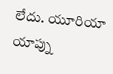లేదు. యూరియా యాప్ను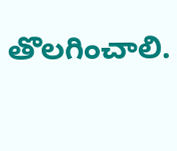తొలగించాలి.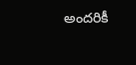అందరికీ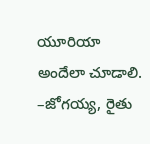యూరియా అందేలా చూడాలి.
–జోగయ్య, రైతు